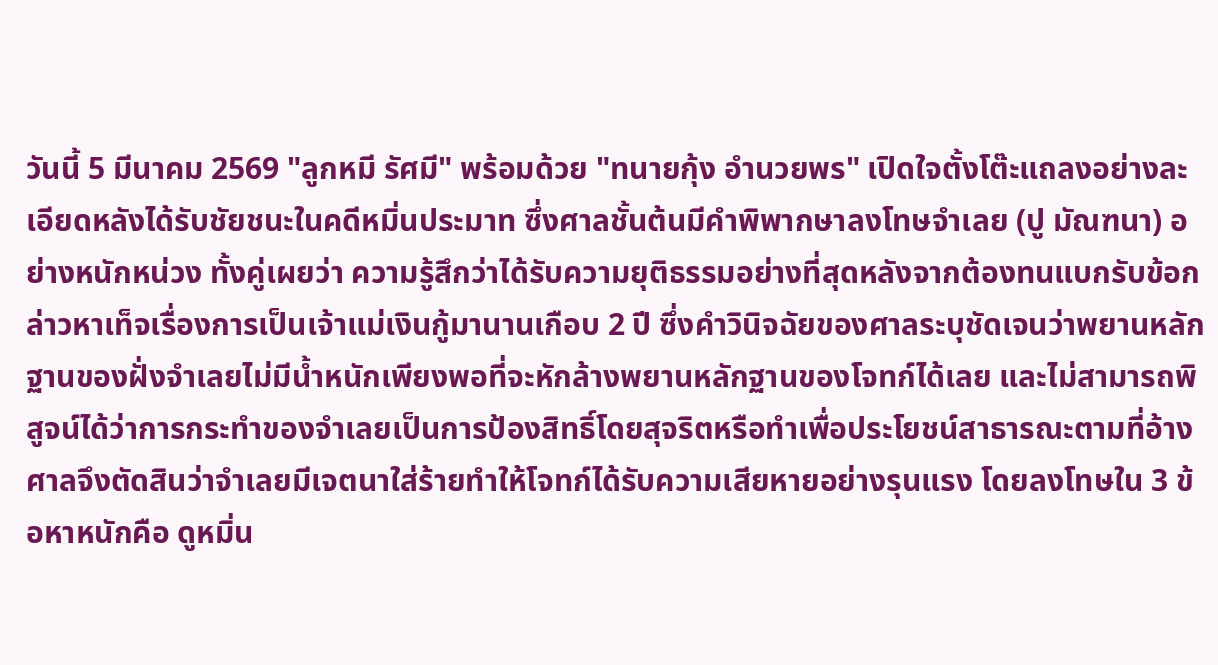วันนี้ 5 มีนาคม 2569 "ลูกหมี รัศมี" พร้อมด้วย "ทนายกุ้ง อำนวยพร" เปิดใจตั้งโต๊ะแถลงอย่างละเอียดหลังได้รับชัยชนะในคดีหมิ่นประมาท ซึ่งศาลชั้นต้นมีคำพิพากษาลงโทษจำเลย (ปู มัณฑนา) อย่างหนักหน่วง ทั้งคู่เผยว่า ความรู้สึกว่าได้รับความยุติธรรมอย่างที่สุดหลังจากต้องทนแบกรับข้อกล่าวหาเท็จเรื่องการเป็นเจ้าแม่เงินกู้มานานเกือบ 2 ปี ซึ่งคำวินิจฉัยของศาลระบุชัดเจนว่าพยานหลักฐานของฝั่งจำเลยไม่มีน้ำหนักเพียงพอที่จะหักล้างพยานหลักฐานของโจทก์ได้เลย และไม่สามารถพิสูจน์ได้ว่าการกระทำของจำเลยเป็นการป้องสิทธิ์โดยสุจริตหรือทำเพื่อประโยชน์สาธารณะตามที่อ้าง
ศาลจึงตัดสินว่าจำเลยมีเจตนาใส่ร้ายทำให้โจทก์ได้รับความเสียหายอย่างรุนแรง โดยลงโทษใน 3 ข้อหาหนักคือ ดูหมิ่น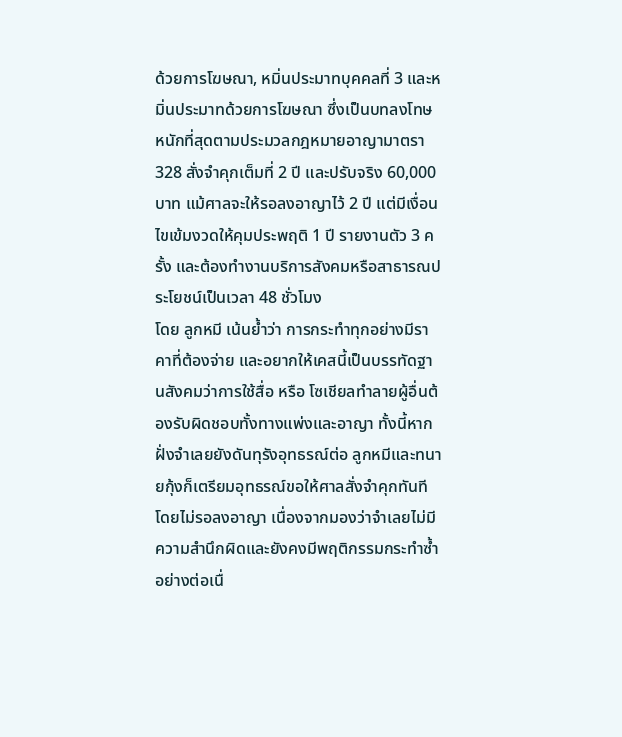ด้วยการโฆษณา, หมิ่นประมาทบุคคลที่ 3 และหมิ่นประมาทด้วยการโฆษณา ซึ่งเป็นบทลงโทษหนักที่สุดตามประมวลกฎหมายอาญามาตรา 328 สั่งจำคุกเต็มที่ 2 ปี และปรับจริง 60,000 บาท แม้ศาลจะให้รอลงอาญาไว้ 2 ปี แต่มีเงื่อนไขเข้มงวดให้คุมประพฤติ 1 ปี รายงานตัว 3 ครั้ง และต้องทำงานบริการสังคมหรือสาธารณประโยชน์เป็นเวลา 48 ชั่วโมง
โดย ลูกหมี เน้นย้ำว่า การกระทำทุกอย่างมีราคาที่ต้องจ่าย และอยากให้เคสนี้เป็นบรรทัดฐานสังคมว่าการใช้สื่อ หรือ โซเชียลทำลายผู้อื่นต้องรับผิดชอบทั้งทางแพ่งและอาญา ทั้งนี้หากฝั่งจำเลยยังดันทุรังอุทธรณ์ต่อ ลูกหมีและทนายกุ้งก็เตรียมอุทธรณ์ขอให้ศาลสั่งจำคุกทันทีโดยไม่รอลงอาญา เนื่องจากมองว่าจำเลยไม่มีความสำนึกผิดและยังคงมีพฤติกรรมกระทำซ้ำอย่างต่อเนื่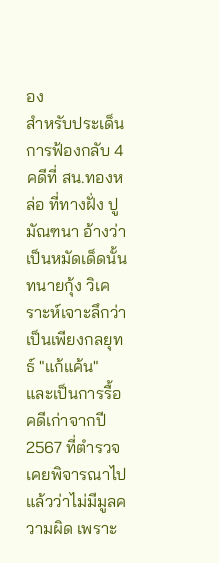อง
สำหรับประเด็นการฟ้องกลับ 4 คดีที่ สน.ทองหล่อ ที่ทางฝั่ง ปู มัณฑนา อ้างว่าเป็นหมัดเด็ดนั้น ทนายกุ้ง วิเคราะห์เจาะลึกว่า เป็นเพียงกลยุทธ์ "แก้แค้น" และเป็นการรื้อคดีเก่าจากปี 2567 ที่ตำรวจเคยพิจารณาไปแล้วว่าไม่มีมูลความผิด เพราะ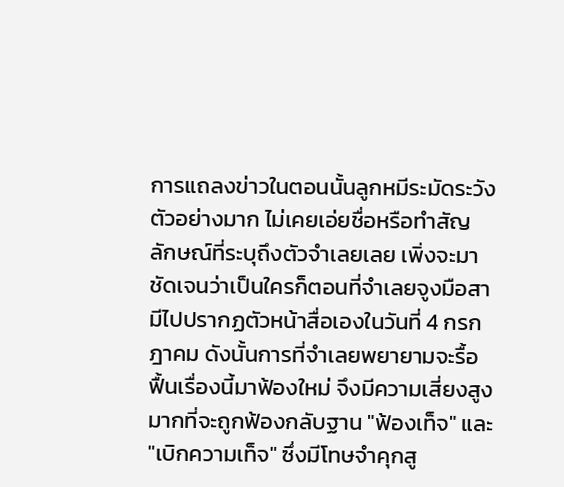การแถลงข่าวในตอนนั้นลูกหมีระมัดระวังตัวอย่างมาก ไม่เคยเอ่ยชื่อหรือทำสัญลักษณ์ที่ระบุถึงตัวจำเลยเลย เพิ่งจะมาชัดเจนว่าเป็นใครก็ตอนที่จำเลยจูงมือสามีไปปรากฏตัวหน้าสื่อเองในวันที่ 4 กรกฎาคม ดังนั้นการที่จำเลยพยายามจะรื้อฟื้นเรื่องนี้มาฟ้องใหม่ จึงมีความเสี่ยงสูงมากที่จะถูกฟ้องกลับฐาน "ฟ้องเท็จ" และ "เบิกความเท็จ" ซึ่งมีโทษจำคุกสู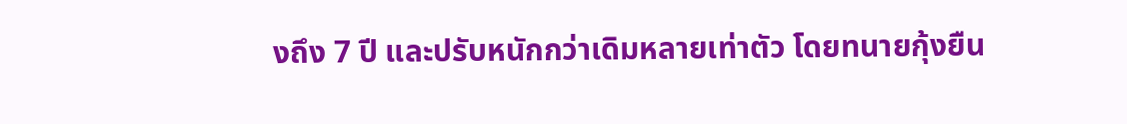งถึง 7 ปี และปรับหนักกว่าเดิมหลายเท่าตัว โดยทนายกุ้งยืน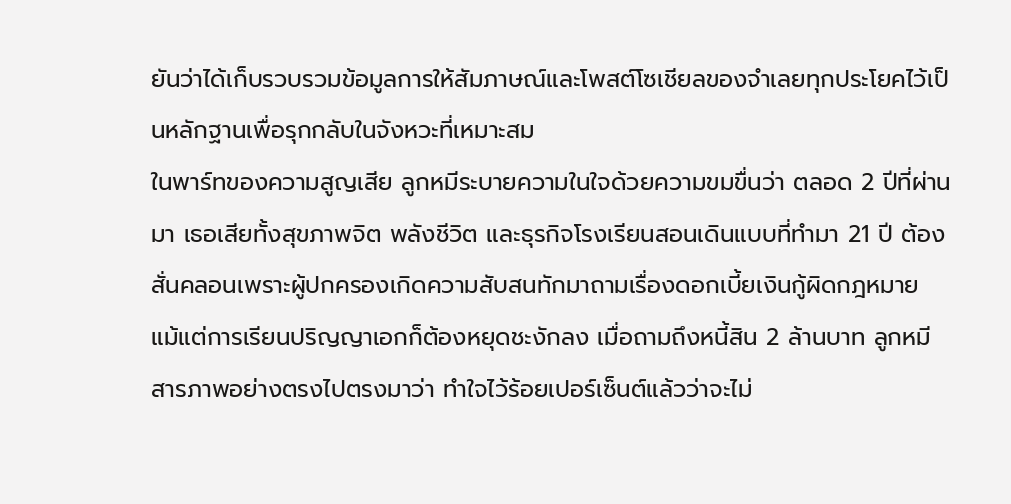ยันว่าได้เก็บรวบรวมข้อมูลการให้สัมภาษณ์และโพสต์โซเชียลของจำเลยทุกประโยคไว้เป็นหลักฐานเพื่อรุกกลับในจังหวะที่เหมาะสม
ในพาร์ทของความสูญเสีย ลูกหมีระบายความในใจด้วยความขมขื่นว่า ตลอด 2 ปีที่ผ่านมา เธอเสียทั้งสุขภาพจิต พลังชีวิต และธุรกิจโรงเรียนสอนเดินแบบที่ทำมา 21 ปี ต้องสั่นคลอนเพราะผู้ปกครองเกิดความสับสนทักมาถามเรื่องดอกเบี้ยเงินกู้ผิดกฎหมาย แม้แต่การเรียนปริญญาเอกก็ต้องหยุดชะงักลง เมื่อถามถึงหนี้สิน 2 ล้านบาท ลูกหมีสารภาพอย่างตรงไปตรงมาว่า ทำใจไว้ร้อยเปอร์เซ็นต์แล้วว่าจะไม่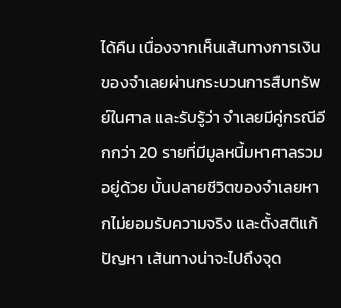ได้คืน เนื่องจากเห็นเส้นทางการเงินของจำเลยผ่านกระบวนการสืบทรัพย์ในศาล และรับรู้ว่า จำเลยมีคู่กรณีอีกกว่า 20 รายที่มีมูลหนี้มหาศาลรวมอยู่ด้วย บั้นปลายชีวิตของจำเลยหากไม่ยอมรับความจริง และตั้งสติแก้ปัญหา เส้นทางน่าจะไปถึงจุด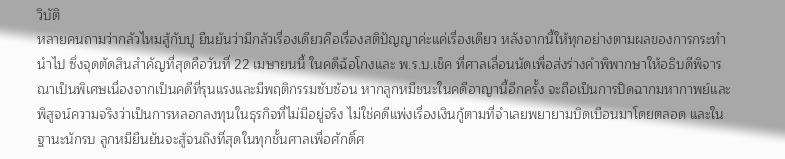วิบัติ
หลายคนถามว่ากลัวไหมสู้กับปู ยืนยันว่ามีกลัวเรื่องเดียวคือเรื่องสติปัญญาค่ะแค่เรื่องเดียว หลังจากนี้ให้ทุกอย่างตามผลของการกระทำนำไป ซึ่งจุดตัดสินสำคัญที่สุดคือวันที่ 22 เมษายนนี้ ในคดีฉ้อโกงและ พ.ร.บ.เช็ค ที่ศาลเลื่อนนัดเพื่อส่งร่างคำพิพากษาให้อธิบดีพิจารณาเป็นพิเศษเนื่องจากเป็นคดีที่รุนแรงและมีพฤติกรรมซับซ้อน หากลูกหมีชนะในคดีอาญานี้อีกครั้ง จะถือเป็นการปิดฉากมหากาพย์และพิสูจน์ความจริงว่าเป็นการหลอกลงทุนในธุรกิจที่ไม่มีอยู่จริง ไม่ใช่คดีแพ่งเรื่องเงินกู้ตามที่จำเลยพยายามบิดเบือนมาโดยตลอด และในฐานะนักรบ ลูกหมียืนยันจะสู้จนถึงที่สุดในทุกชั้นศาลเพื่อศักดิ์ศ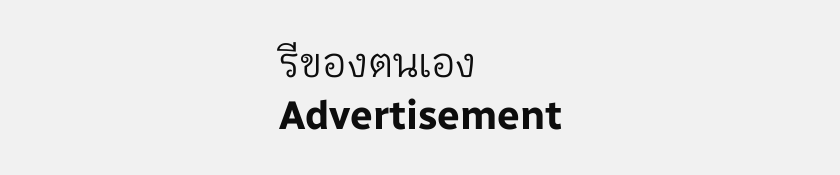รีของตนเอง
Advertisement